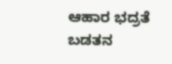ಆಹಾರ ಭದ್ರತೆ ಬಡತನ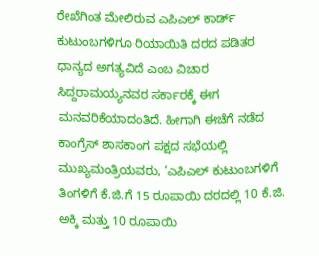ರೇಖೆಗಿಂತ ಮೇಲಿರುವ ಎಪಿಎಲ್ ಕಾರ್ಡ್ ಕುಟುಂಬಗಳಿಗೂ ರಿಯಾಯಿತಿ ದರದ ಪಡಿತರ ಧಾನ್ಯದ ಅಗತ್ಯವಿದೆ ಎಂಬ ವಿಚಾರ ಸಿದ್ದರಾಮಯ್ಯನವರ ಸರ್ಕಾರಕ್ಕೆ ಈಗ ಮನವರಿಕೆಯಾದಂತಿದೆ. ಹೀಗಾಗಿ ಈಚೆಗೆ ನಡೆದ ಕಾಂಗ್ರೆಸ್ ಶಾಸಕಾಂಗ ಪಕ್ಷದ ಸಭೆಯಲ್ಲಿ ಮುಖ್ಯಮಂತ್ರಿಯವರು, ‘ಎಪಿಎಲ್ ಕುಟುಂಬಗಳಿಗೆ ತಿಂಗಳಿಗೆ ಕೆ.ಜಿ.ಗೆ 15 ರೂಪಾಯಿ ದರದಲ್ಲಿ 10 ಕೆ.ಜಿ. ಅಕ್ಕಿ ಮತ್ತು 10 ರೂಪಾಯಿ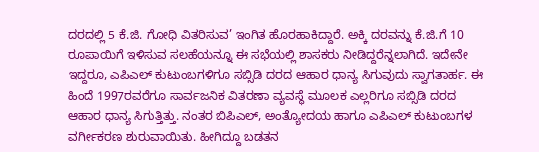ದರದಲ್ಲಿ 5 ಕೆ.ಜಿ. ಗೋಧಿ ವಿತರಿಸುವ’ ಇಂಗಿತ ಹೊರಹಾಕಿದ್ದಾರೆ. ಅಕ್ಕಿ ದರವನ್ನು ಕೆ.ಜಿ.ಗೆ 10 ರೂಪಾಯಿಗೆ ಇಳಿಸುವ ಸಲಹೆಯನ್ನೂ ಈ ಸಭೆಯಲ್ಲಿ ಶಾಸಕರು ನೀಡಿದ್ದರೆನ್ನಲಾಗಿದೆ. ಇದೇನೇ ಇದ್ದರೂ, ಎಪಿಎಲ್ ಕುಟುಂಬಗಳಿಗೂ ಸಬ್ಸಿಡಿ ದರದ ಆಹಾರ ಧಾನ್ಯ ಸಿಗುವುದು ಸ್ವಾಗತಾರ್ಹ. ಈ ಹಿಂದೆ 1997ರವರೆಗೂ ಸಾರ್ವಜನಿಕ ವಿತರಣಾ ವ್ಯವಸ್ಥೆ ಮೂಲಕ ಎಲ್ಲರಿಗೂ ಸಬ್ಸಿಡಿ ದರದ ಆಹಾರ ಧಾನ್ಯ ಸಿಗುತ್ತಿತ್ತು. ನಂತರ ಬಿಪಿಎಲ್, ಅಂತ್ಯೋದಯ ಹಾಗೂ ಎಪಿಎಲ್ ಕುಟುಂಬಗಳ ವರ್ಗೀಕರಣ ಶುರುವಾಯಿತು. ಹೀಗಿದ್ದೂ ಬಡತನ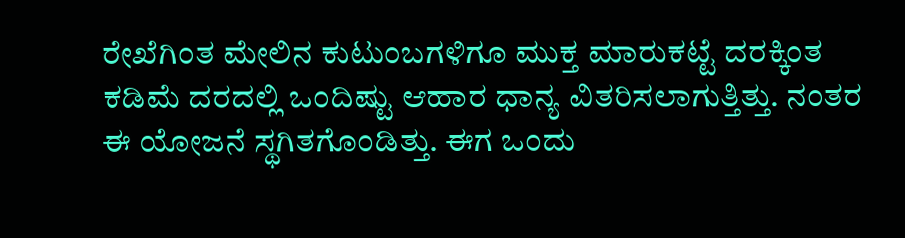ರೇಖೆಗಿಂತ ಮೇಲಿನ ಕುಟುಂಬಗಳಿಗೂ ಮುಕ್ತ ಮಾರುಕಟ್ಟೆ ದರಕ್ಕಿಂತ ಕಡಿಮೆ ದರದಲ್ಲಿ ಒಂದಿಷ್ಟು ಆಹಾರ ಧಾನ್ಯ ವಿತರಿಸಲಾಗುತ್ತಿತ್ತು. ನಂತರ ಈ ಯೋಜನೆ ಸ್ಥಗಿತಗೊಂಡಿತ್ತು. ಈಗ ಒಂದು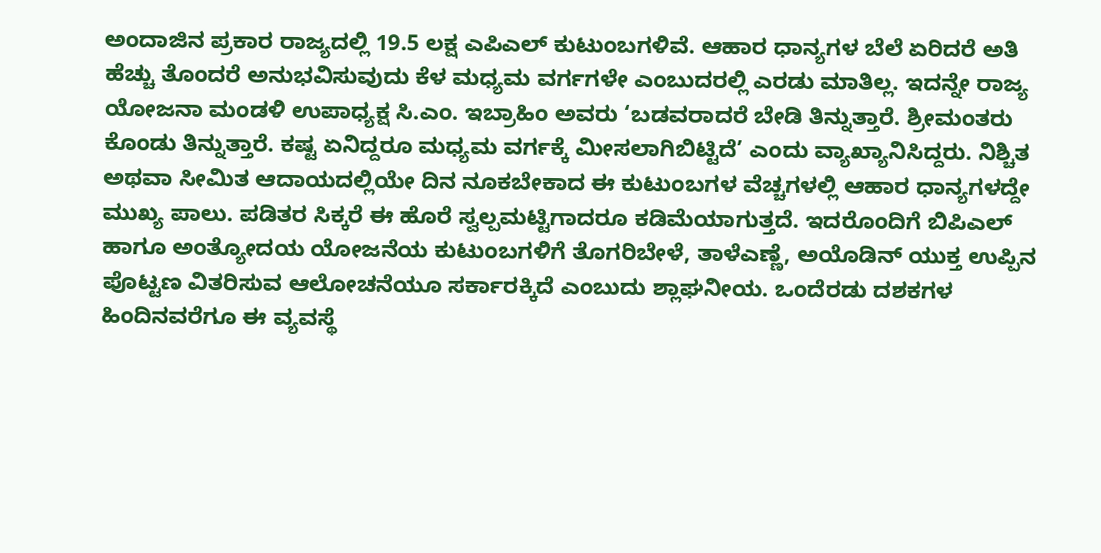ಅಂದಾಜಿನ ಪ್ರಕಾರ ರಾಜ್ಯದಲ್ಲಿ 19.5 ಲಕ್ಷ ಎಪಿಎಲ್ ಕುಟುಂಬಗಳಿವೆ. ಆಹಾರ ಧಾನ್ಯಗಳ ಬೆಲೆ ಏರಿದರೆ ಅತಿ ಹೆಚ್ಚು ತೊಂದರೆ ಅನುಭವಿಸುವುದು ಕೆಳ ಮಧ್ಯಮ ವರ್ಗಗಳೇ ಎಂಬುದರಲ್ಲಿ ಎರಡು ಮಾತಿಲ್ಲ. ಇದನ್ನೇ ರಾಜ್ಯ ಯೋಜನಾ ಮಂಡಳಿ ಉಪಾಧ್ಯಕ್ಷ ಸಿ.ಎಂ. ಇಬ್ರಾಹಿಂ ಅವರು ‘ಬಡವರಾದರೆ ಬೇಡಿ ತಿನ್ನುತ್ತಾರೆ. ಶ್ರೀಮಂತರು ಕೊಂಡು ತಿನ್ನುತ್ತಾರೆ. ಕಷ್ಟ ಏನಿದ್ದರೂ ಮಧ್ಯಮ ವರ್ಗಕ್ಕೆ ಮೀಸಲಾಗಿಬಿಟ್ಟಿದೆ’ ಎಂದು ವ್ಯಾಖ್ಯಾನಿಸಿದ್ದರು. ನಿಶ್ಚಿತ ಅಥವಾ ಸೀಮಿತ ಆದಾಯದಲ್ಲಿಯೇ ದಿನ ನೂಕಬೇಕಾದ ಈ ಕುಟುಂಬಗಳ ವೆಚ್ಚಗಳಲ್ಲಿ ಆಹಾರ ಧಾನ್ಯಗಳದ್ದೇ ಮುಖ್ಯ ಪಾಲು. ಪಡಿತರ ಸಿಕ್ಕರೆ ಈ ಹೊರೆ ಸ್ವಲ್ಪಮಟ್ಟಿಗಾದರೂ ಕಡಿಮೆಯಾಗುತ್ತದೆ. ಇದರೊಂದಿಗೆ ಬಿಪಿಎಲ್ ಹಾಗೂ ಅಂತ್ಯೋದಯ ಯೋಜನೆಯ ಕುಟುಂಬಗಳಿಗೆ ತೊಗರಿಬೇಳೆ, ತಾಳೆಎಣ್ಣೆ, ಅಯೊಡಿನ್ ಯುಕ್ತ ಉಪ್ಪಿನ ಪೊಟ್ಟಣ ವಿತರಿಸುವ ಆಲೋಚನೆಯೂ ಸರ್ಕಾರಕ್ಕಿದೆ ಎಂಬುದು ಶ್ಲಾಘನೀಯ. ಒಂದೆರಡು ದಶಕಗಳ ಹಿಂದಿನವರೆಗೂ ಈ ವ್ಯವಸ್ಥೆ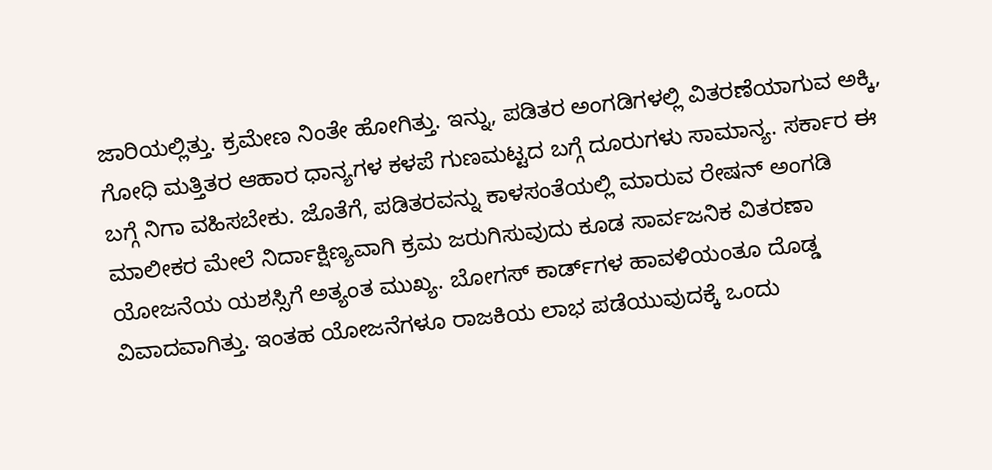ಜಾರಿಯಲ್ಲಿತ್ತು. ಕ್ರಮೇಣ ನಿಂತೇ ಹೋಗಿತ್ತು. ಇನ್ನು, ಪಡಿತರ ಅಂಗಡಿಗಳಲ್ಲಿ ವಿತರಣೆಯಾಗುವ ಅಕ್ಕಿ, ಗೋಧಿ ಮತ್ತಿತರ ಆಹಾರ ಧಾನ್ಯಗಳ ಕಳಪೆ ಗುಣಮಟ್ಟದ ಬಗ್ಗೆ ದೂರುಗಳು ಸಾಮಾನ್ಯ. ಸರ್ಕಾರ ಈ ಬಗ್ಗೆ ನಿಗಾ ವಹಿಸಬೇಕು. ಜೊತೆಗೆ, ಪಡಿತರವನ್ನು ಕಾಳಸಂತೆಯಲ್ಲಿ ಮಾರುವ ರೇಷನ್ ಅಂಗಡಿ ಮಾಲೀಕರ ಮೇಲೆ ನಿರ್ದಾಕ್ಷಿಣ್ಯವಾಗಿ ಕ್ರಮ ಜರುಗಿಸುವುದು ಕೂಡ ಸಾರ್ವಜನಿಕ ವಿತರಣಾ ಯೋಜನೆಯ ಯಶಸ್ಸಿಗೆ ಅತ್ಯಂತ ಮುಖ್ಯ. ಬೋಗಸ್ ಕಾರ್ಡ್‌ಗಳ ಹಾವಳಿಯಂತೂ ದೊಡ್ಡ ವಿವಾದವಾಗಿತ್ತು. ಇಂತಹ ಯೋಜನೆಗಳೂ ರಾಜಕಿಯ ಲಾಭ ಪಡೆಯುವುದಕ್ಕೆ ಒಂದು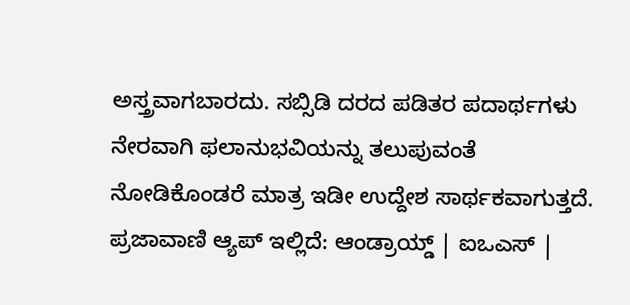ಅಸ್ತ್ರವಾಗಬಾರದು. ಸಬ್ಸಿಡಿ ದರದ ಪಡಿತರ ಪದಾರ್ಥಗಳು ನೇರವಾಗಿ ಫಲಾನುಭವಿಯನ್ನು ತಲುಪುವಂತೆ ನೋಡಿಕೊಂಡರೆ ಮಾತ್ರ ಇಡೀ ಉದ್ದೇಶ ಸಾರ್ಥಕವಾಗುತ್ತದೆ. ಪ್ರಜಾವಾಣಿ ಆ್ಯಪ್ ಇಲ್ಲಿದೆ: ಆಂಡ್ರಾಯ್ಡ್ | ಐಒಎಸ್ |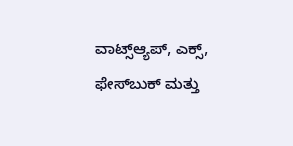ವಾಟ್ಸ್ಆ್ಯಪ್, ಎಕ್ಸ್, ಫೇಸ್‌ಬುಕ್ ಮತ್ತು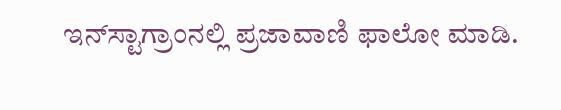ಇನ್‌ಸ್ಟಾಗ್ರಾಂನಲ್ಲಿ ಪ್ರಜಾವಾಣಿ ಫಾಲೋ ಮಾಡಿ.